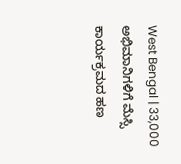West Bengal | 33,000 ಅಭಿಮಾನಿಗಳಿಗೆ ಮೆಸ್ಸಿ ಕಾರ್ಯಕ್ರಮದ ಹಣ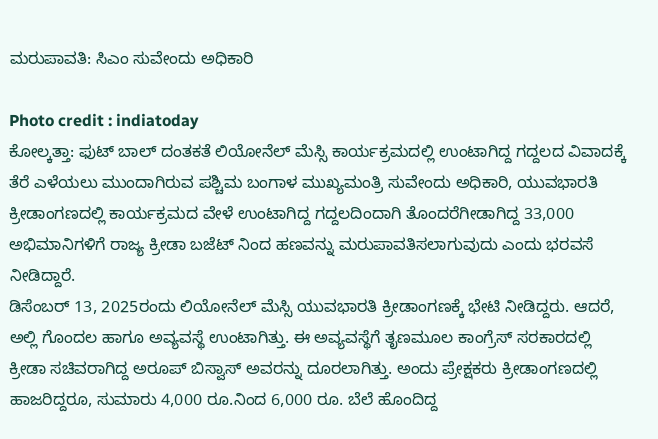ಮರುಪಾವತಿ: ಸಿಎಂ ಸುವೇಂದು ಅಧಿಕಾರಿ

Photo credit : indiatoday
ಕೋಲ್ಕತ್ತಾ: ಫುಟ್ ಬಾಲ್ ದಂತಕತೆ ಲಿಯೋನೆಲ್ ಮೆಸ್ಸಿ ಕಾರ್ಯಕ್ರಮದಲ್ಲಿ ಉಂಟಾಗಿದ್ದ ಗದ್ದಲದ ವಿವಾದಕ್ಕೆ ತೆರೆ ಎಳೆಯಲು ಮುಂದಾಗಿರುವ ಪಶ್ಚಿಮ ಬಂಗಾಳ ಮುಖ್ಯಮಂತ್ರಿ ಸುವೇಂದು ಅಧಿಕಾರಿ, ಯುವಭಾರತಿ ಕ್ರೀಡಾಂಗಣದಲ್ಲಿ ಕಾರ್ಯಕ್ರಮದ ವೇಳೆ ಉಂಟಾಗಿದ್ದ ಗದ್ದಲದಿಂದಾಗಿ ತೊಂದರೆಗೀಡಾಗಿದ್ದ 33,000 ಅಭಿಮಾನಿಗಳಿಗೆ ರಾಜ್ಯ ಕ್ರೀಡಾ ಬಜೆಟ್ ನಿಂದ ಹಣವನ್ನು ಮರುಪಾವತಿಸಲಾಗುವುದು ಎಂದು ಭರವಸೆ ನೀಡಿದ್ದಾರೆ.
ಡಿಸೆಂಬರ್ 13, 2025ರಂದು ಲಿಯೋನೆಲ್ ಮೆಸ್ಸಿ ಯುವಭಾರತಿ ಕ್ರೀಡಾಂಗಣಕ್ಕೆ ಭೇಟಿ ನೀಡಿದ್ದರು. ಆದರೆ, ಅಲ್ಲಿ ಗೊಂದಲ ಹಾಗೂ ಅವ್ಯವಸ್ಥೆ ಉಂಟಾಗಿತ್ತು. ಈ ಅವ್ಯವಸ್ಥೆಗೆ ತೃಣಮೂಲ ಕಾಂಗ್ರೆಸ್ ಸರಕಾರದಲ್ಲಿ ಕ್ರೀಡಾ ಸಚಿವರಾಗಿದ್ದ ಅರೂಪ್ ಬಿಸ್ವಾಸ್ ಅವರನ್ನು ದೂರಲಾಗಿತ್ತು. ಅಂದು ಪ್ರೇಕ್ಷಕರು ಕ್ರೀಡಾಂಗಣದಲ್ಲಿ ಹಾಜರಿದ್ದರೂ, ಸುಮಾರು 4,000 ರೂ.ನಿಂದ 6,000 ರೂ. ಬೆಲೆ ಹೊಂದಿದ್ದ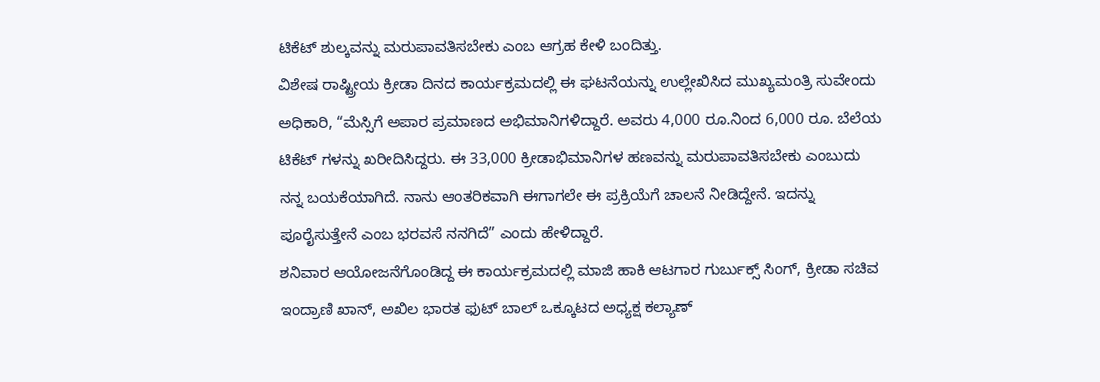ಟಿಕೆಟ್ ಶುಲ್ಕವನ್ನು ಮರುಪಾವತಿಸಬೇಕು ಎಂಬ ಆಗ್ರಹ ಕೇಳಿ ಬಂದಿತ್ತು.
ವಿಶೇಷ ರಾಷ್ಟ್ರೀಯ ಕ್ರೀಡಾ ದಿನದ ಕಾರ್ಯಕ್ರಮದಲ್ಲಿ ಈ ಘಟನೆಯನ್ನು ಉಲ್ಲೇಖಿಸಿದ ಮುಖ್ಯಮಂತ್ರಿ ಸುವೇಂದು ಅಧಿಕಾರಿ, “ಮೆಸ್ಸಿಗೆ ಅಪಾರ ಪ್ರಮಾಣದ ಅಭಿಮಾನಿಗಳಿದ್ದಾರೆ. ಅವರು 4,000 ರೂ.ನಿಂದ 6,000 ರೂ. ಬೆಲೆಯ ಟಿಕೆಟ್ ಗಳನ್ನು ಖರೀದಿಸಿದ್ದರು. ಈ 33,000 ಕ್ರೀಡಾಭಿಮಾನಿಗಳ ಹಣವನ್ನು ಮರುಪಾವತಿಸಬೇಕು ಎಂಬುದು ನನ್ನ ಬಯಕೆಯಾಗಿದೆ. ನಾನು ಆಂತರಿಕವಾಗಿ ಈಗಾಗಲೇ ಈ ಪ್ರಕ್ರಿಯೆಗೆ ಚಾಲನೆ ನೀಡಿದ್ದೇನೆ. ಇದನ್ನು ಪೂರೈಸುತ್ತೇನೆ ಎಂಬ ಭರವಸೆ ನನಗಿದೆ” ಎಂದು ಹೇಳಿದ್ದಾರೆ.
ಶನಿವಾರ ಆಯೋಜನೆಗೊಂಡಿದ್ದ ಈ ಕಾರ್ಯಕ್ರಮದಲ್ಲಿ ಮಾಜಿ ಹಾಕಿ ಆಟಗಾರ ಗುರ್ಬುಕ್ಸ್ ಸಿಂಗ್, ಕ್ರೀಡಾ ಸಚಿವ ಇಂದ್ರಾಣಿ ಖಾನ್, ಅಖಿಲ ಭಾರತ ಫುಟ್ ಬಾಲ್ ಒಕ್ಕೂಟದ ಅಧ್ಯಕ್ಷ ಕಲ್ಯಾಣ್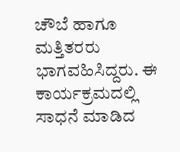ಚೌಬೆ ಹಾಗೂ ಮತ್ತಿತರರು ಭಾಗವಹಿಸಿದ್ದರು. ಈ ಕಾರ್ಯಕ್ರಮದಲ್ಲಿ ಸಾಧನೆ ಮಾಡಿದ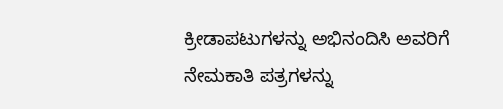ಕ್ರೀಡಾಪಟುಗಳನ್ನು ಅಭಿನಂದಿಸಿ ಅವರಿಗೆ ನೇಮಕಾತಿ ಪತ್ರಗಳನ್ನು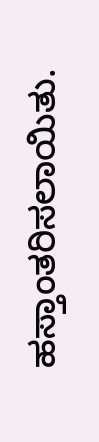ಹಸ್ತಾಂತರಿಸಲಾಯಿತು.